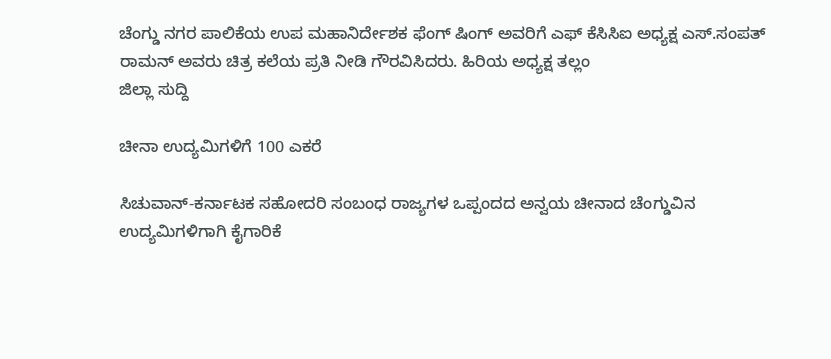ಚೆಂಗ್ಡು ನಗರ ಪಾಲಿಕೆಯ ಉಪ ಮಹಾನಿರ್ದೇಶಕ ಫೆಂಗ್ ಷಿಂಗ್ ಅವರಿಗೆ ಎಫ್ ಕೆಸಿಸಿಐ ಅಧ್ಯಕ್ಷ ಎಸ್.ಸಂಪತ್ ರಾಮನ್ ಅವರು ಚಿತ್ರ ಕಲೆಯ ಪ್ರತಿ ನೀಡಿ ಗೌರವಿಸಿದರು. ಹಿರಿಯ ಅಧ್ಯಕ್ಷ ತಲ್ಲಂ
ಜಿಲ್ಲಾ ಸುದ್ದಿ

ಚೀನಾ ಉದ್ಯಮಿಗಳಿಗೆ 100 ಎಕರೆ

ಸಿಚುವಾನ್-ಕರ್ನಾಟಕ ಸಹೋದರಿ ಸಂಬಂಧ ರಾಜ್ಯಗಳ ಒಪ್ಪಂದದ ಅನ್ವಯ ಚೀನಾದ ಚೆಂಗ್ಡುವಿನ ಉದ್ಯಮಿಗಳಿಗಾಗಿ ಕೈಗಾರಿಕೆ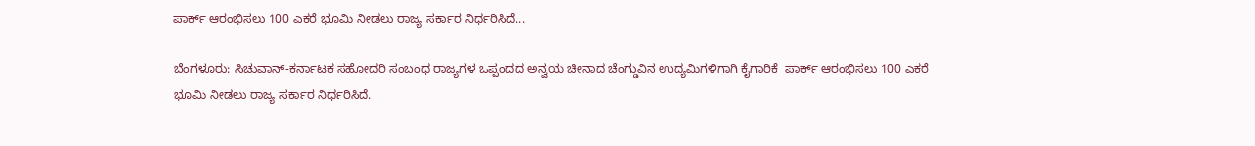ಪಾರ್ಕ್ ಆರಂಭಿಸಲು 100 ಎಕರೆ ಭೂಮಿ ನೀಡಲು ರಾಜ್ಯ ಸರ್ಕಾರ ನಿರ್ಧರಿಸಿದೆ...

ಬೆಂಗಳೂರು: ಸಿಚುವಾನ್-ಕರ್ನಾಟಕ ಸಹೋದರಿ ಸಂಬಂಧ ರಾಜ್ಯಗಳ ಒಪ್ಪಂದದ ಅನ್ವಯ ಚೀನಾದ ಚೆಂಗ್ಡುವಿನ ಉದ್ಯಮಿಗಳಿಗಾಗಿ ಕೈಗಾರಿಕೆ  ಪಾರ್ಕ್ ಆರಂಭಿಸಲು 100 ಎಕರೆ ಭೂಮಿ ನೀಡಲು ರಾಜ್ಯ ಸರ್ಕಾರ ನಿರ್ಧರಿಸಿದೆ.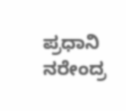ಪ್ರಧಾನಿ ನರೇಂದ್ರ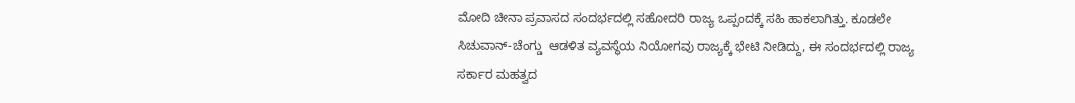ಮೋದಿ ಚೀನಾ ಪ್ರವಾಸದ ಸಂದರ್ಭದಲ್ಲಿ ಸಹೋದರಿ ರಾಜ್ಯ ಒಪ್ಪಂದಕ್ಕೆ ಸಹಿ ಹಾಕಲಾಗಿತ್ತು. ಕೂಡಲೇ ಸಿಚುವಾನ್-ಚೆಂಗ್ಡು  ಆಡಳಿತ ವ್ಯವಸ್ಥೆಯ ನಿಯೋಗವು ರಾಜ್ಯಕ್ಕೆ ಭೇಟಿ ನೀಡಿದ್ದು, ಈ ಸಂದರ್ಭದಲ್ಲಿ ರಾಜ್ಯ ಸರ್ಕಾರ ಮಹತ್ವದ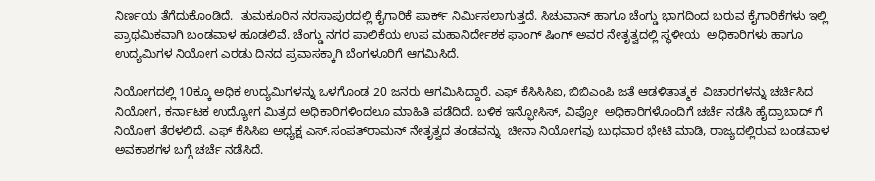ನಿರ್ಣಯ ತೆಗೆದುಕೊಂಡಿದೆ.  ತುಮಕೂರಿನ ನರಸಾಪುರದಲ್ಲಿ ಕೈಗಾರಿಕೆ ಪಾರ್ಕ್ ನಿರ್ಮಿಸಲಾಗುತ್ತದೆ. ಸಿಚುವಾನ್ ಹಾಗೂ ಚೆಂಗ್ಡು ಭಾಗದಿಂದ ಬರುವ ಕೈಗಾರಿಕೆಗಳು ಇಲ್ಲಿ  ಪ್ರಾಥಮಿಕವಾಗಿ ಬಂಡವಾಳ ಹೂಡಲಿವೆ. ಚೆಂಗ್ಡು ನಗರ ಪಾಲಿಕೆಯ ಉಪ ಮಹಾನಿರ್ದೇಶಕ ಫಾಂಗ್ ಷಿಂಗ್ ಅವರ ನೇತೃತ್ವದಲ್ಲಿ ಸ್ಥಳೀಯ  ಅಧಿಕಾರಿಗಳು ಹಾಗೂ ಉದ್ಯಮಿಗಳ ನಿಯೋಗ ಎರಡು ದಿನದ ಪ್ರವಾಸಕ್ಕಾಗಿ ಬೆಂಗಳೂರಿಗೆ ಆಗಮಿಸಿದೆ.

ನಿಯೋಗದಲ್ಲಿ 10ಕ್ಕೂ ಅಧಿಕ ಉದ್ಯಮಿಗಳನ್ನು ಒಳಗೊಂಡ 20 ಜನರು ಆಗಮಿಸಿದ್ದಾರೆ. ಎಫ್ ಕೆಸಿಸಿಸಿಐ, ಬಿಬಿಎಂಪಿ ಜತೆ ಆಡಳಿತಾತ್ಮಕ  ವಿಚಾರಗಳನ್ನು ಚರ್ಚಿಸಿದ ನಿಯೋಗ, ಕರ್ನಾಟಕ ಉದ್ಯೋಗ ಮಿತ್ರದ ಅಧಿಕಾರಿಗಳಿಂದಲೂ ಮಾಹಿತಿ ಪಡೆದಿದೆ. ಬಳಿಕ ಇನ್ಫೋಸಿಸ್, ವಿಪ್ರೋ  ಅಧಿಕಾರಿಗಳೊಂದಿಗೆ ಚರ್ಚೆ ನಡೆಸಿ ಹೈದ್ರಾಬಾದ್ ಗೆ ನಿಯೋಗ ತೆರಳಲಿದೆ. ಎಫ್ ಕೆಸಿಸಿಐ ಅಧ್ಯಕ್ಷ ಎಸ್.ಸಂಪತ್‍ರಾಮನ್ ನೇತೃತ್ವದ ತಂಡವನ್ನು  ಚೀನಾ ನಿಯೋಗವು ಬುಧವಾರ ಭೇಟಿ ಮಾಡಿ, ರಾಜ್ಯದಲ್ಲಿರುವ ಬಂಡವಾಳ ಅವಕಾಶಗಳ ಬಗ್ಗೆ ಚರ್ಚೆ ನಡೆಸಿದೆ.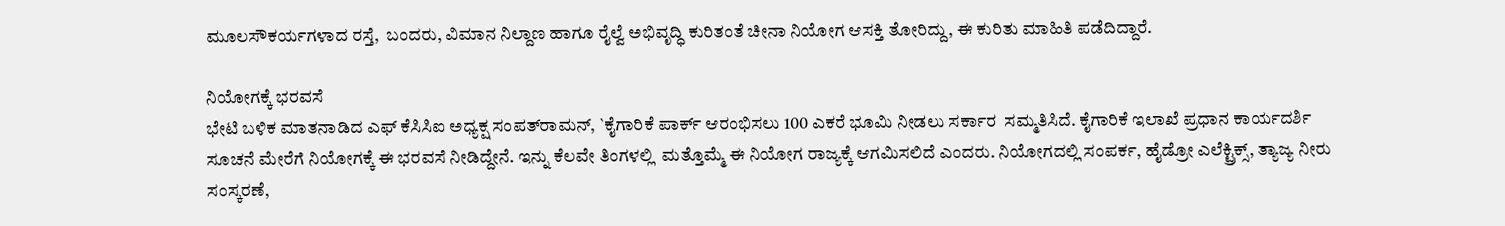ಮೂಲಸೌಕರ್ಯಗಳಾದ ರಸ್ತೆ,  ಬಂದರು, ವಿಮಾನ ನಿಲ್ದಾಣ ಹಾಗೂ ರೈಲ್ವೆ ಅಭಿವೃದ್ಧಿ ಕುರಿತಂತೆ ಚೀನಾ ನಿಯೋಗ ಆಸಕ್ತಿ ತೋರಿದ್ದು, ಈ ಕುರಿತು ಮಾಹಿತಿ ಪಡೆದಿದ್ದಾರೆ.

ನಿಯೋಗಕ್ಕೆ ಭರವಸೆ
ಭೇಟಿ ಬಳಿಕ ಮಾತನಾಡಿದ ಎಫ್ ಕೆಸಿಸಿಐ ಅಧ್ಯಕ್ಷ ಸಂಪತ್‍ರಾಮನ್, `ಕೈಗಾರಿಕೆ ಪಾರ್ಕ್ ಆರಂಭಿಸಲು 100 ಎಕರೆ ಭೂಮಿ ನೀಡಲು ಸರ್ಕಾರ  ಸಮ್ಮತಿಸಿದೆ. ಕೈಗಾರಿಕೆ ಇಲಾಖೆ ಪ್ರಧಾನ ಕಾರ್ಯದರ್ಶಿ ಸೂಚನೆ ಮೇರೆಗೆ ನಿಯೋಗಕ್ಕೆ ಈ ಭರವಸೆ ನೀಡಿದ್ದೇನೆ. ಇನ್ನು ಕೆಲವೇ ತಿಂಗಳಲ್ಲಿ  ಮತ್ತೊಮ್ಮೆ ಈ ನಿಯೋಗ ರಾಜ್ಯಕ್ಕೆ ಆಗಮಿಸಲಿದೆ ಎಂದರು. ನಿಯೋಗದಲ್ಲಿ ಸಂಪರ್ಕ, ಹೈಡ್ರೋ ಎಲೆಕ್ಟ್ರಿಕ್ಸ್, ತ್ಯಾಜ್ಯ ನೀರು ಸಂಸ್ಕರಣೆ,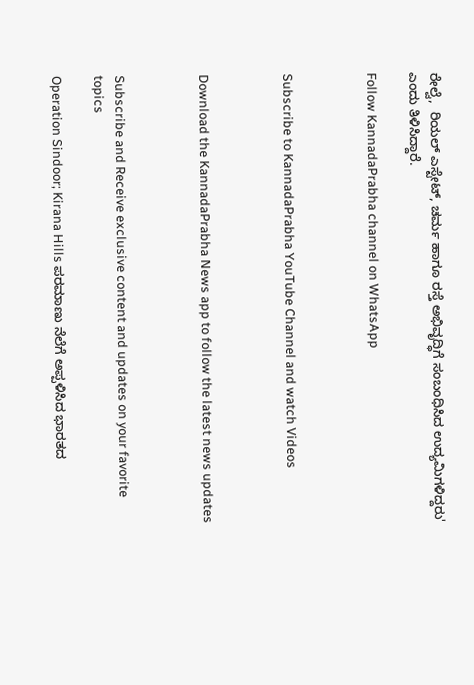ರೇಲ್ವೆ,  ರಿಯಲ್ ಎಸ್ಟೇಟ್, ಚರ್ಮ ಹಾಗೂ ರಸ್ತೆ ಅಭಿವೃದ್ಧಿಗೆ ಸಂಬಂಧಿಸಿದ ಉದ್ಯಮಿಗಳಿದ್ದರು' ಎಂದು ತಿಳಿಸಿದ್ದಾರೆ.

Follow KannadaPrabha channel on WhatsApp



Subscribe to KannadaPrabha YouTube Channel and watch Videos



Download the KannadaPrabha News app to follow the latest news updates



Subscribe and Receive exclusive content and updates on your favorite topics

Operation Sindoor; Kirana Hills ಪರಮಾಣು ನೆಲೆಗೆ ಅಪ್ಪಳಿಸಿದ ಭಾರತದ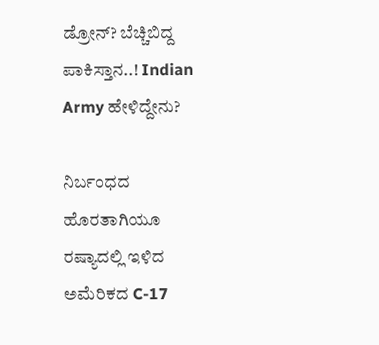ಡ್ರೋನ್? ಬೆಚ್ಚಿಬಿದ್ದ ಪಾಕಿಸ್ತಾನ..! Indian Army ಹೇಳಿದ್ದೇನು?

ನಿರ್ಬಂಧದ ಹೊರತಾಗಿಯೂ ರಷ್ಯಾದಲ್ಲಿ ಇಳಿದ ಅಮೆರಿಕದ C-17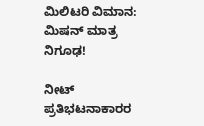ಮಿಲಿಟರಿ ವಿಮಾನ: ಮಿಷನ್ ಮಾತ್ರ ನಿಗೂಢ!

ನೀಟ್ ಪ್ರತಿಭಟನಾಕಾರರ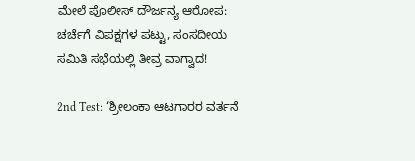ಮೇಲೆ ಪೊಲೀಸ್ ದೌರ್ಜನ್ಯ ಆರೋಪ: ಚರ್ಚೆಗೆ ವಿಪಕ್ಷಗಳ ಪಟ್ಟು, ಸಂಸದೀಯ ಸಮಿತಿ ಸಭೆಯಲ್ಲಿ ತೀವ್ರ ವಾಗ್ವಾದ!

2nd Test: ‘ಶ್ರೀಲಂಕಾ ಆಟಗಾರರ ವರ್ತನೆ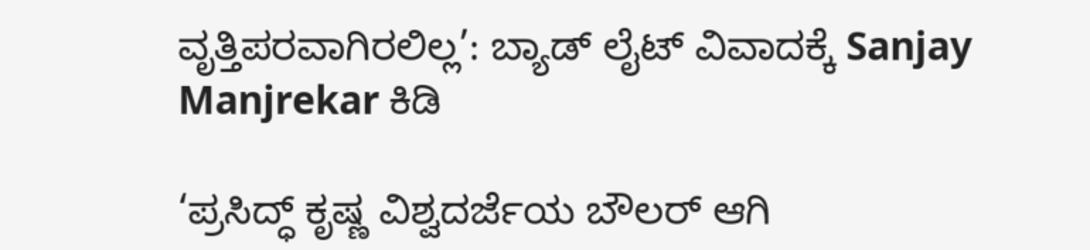ವೃತ್ತಿಪರವಾಗಿರಲಿಲ್ಲ’: ಬ್ಯಾಡ್ ಲೈಟ್ ವಿವಾದಕ್ಕೆ Sanjay Manjrekar ಕಿಡಿ

‘ಪ್ರಸಿದ್ಧ್ ಕೃಷ್ಣ ವಿಶ್ವದರ್ಜೆಯ ಬೌಲರ್ ಆಗಿ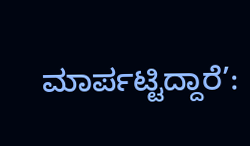ಮಾರ್ಪಟ್ಟಿದ್ದಾರೆ’: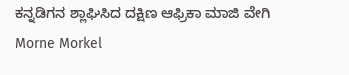ಕನ್ನಡಿಗನ ಶ್ಲಾಘಿಸಿದ ದಕ್ಷಿಣ ಆಫ್ರಿಕಾ ಮಾಜಿ ವೇಗಿ Morne Morkel